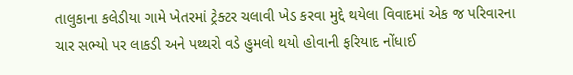તાલુકાના કલેડીયા ગામે ખેતરમાં ટ્રેક્ટર ચલાવી ખેડ કરવા મુદ્દે થયેલા વિવાદમાં એક જ પરિવારના ચાર સભ્યો પર લાકડી અને પથ્થરો વડે હુમલો થયો હોવાની ફરિયાદ નોંધાઈ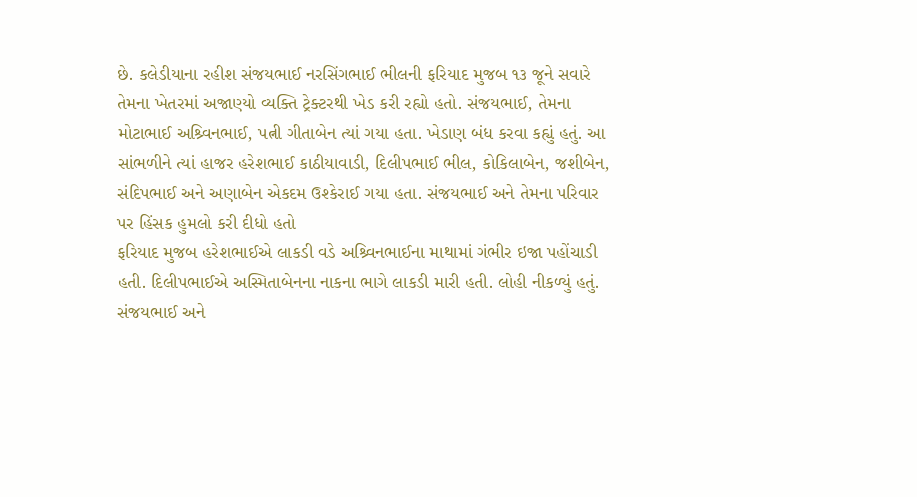છે. કલેડીયાના રહીશ સંજયભાઈ નરસિંગભાઈ ભીલની ફરિયાદ મુજબ ૧૩ જૂને સવારે તેમના ખેતરમાં અજાણ્યો વ્યક્તિ ટ્રેક્ટરથી ખેડ કરી રહ્યો હતો. સંજયભાઈ, તેમના મોટાભાઈ અશ્ર્વિનભાઈ, પત્ની ગીતાબેન ત્યાં ગયા હતા. ખેડાણ બંધ કરવા કહ્યું હતું. આ સાંભળીને ત્યાં હાજર હરેશભાઈ કાઠીયાવાડી, દિલીપભાઈ ભીલ, કોકિલાબેન, જશીબેન, સંદિપભાઈ અને અણાબેન એકદમ ઉશ્કેરાઈ ગયા હતા. સંજયભાઈ અને તેમના પરિવાર પર હિંસક હુમલો કરી દીધો હતો
ફરિયાદ મુજબ હરેશભાઈએ લાકડી વડે અશ્ર્વિનભાઈના માથામાં ગંભીર ઇજા પહોંચાડી હતી. દિલીપભાઈએ અસ્મિતાબેનના નાકના ભાગે લાકડી મારી હતી. લોહી નીકળ્યું હતું. સંજયભાઈ અને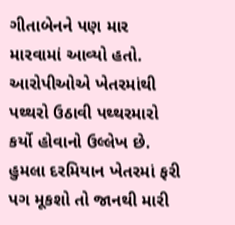ગીતાબેનને પણ માર મારવામાં આવ્યો હતો. આરોપીઓએ ખેતરમાંથી પથ્થરો ઉઠાવી પથ્થરમારો કર્યો હોવાનો ઉલ્લેખ છે.
હુમલા દરમિયાન ખેતરમાં ફરી પગ મૂકશો તો જાનથી મારી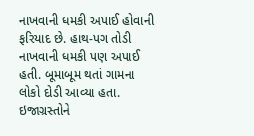નાખવાની ધમકી અપાઈ હોવાની ફરિયાદ છે. હાથ-પગ તોડી નાખવાની ધમકી પણ અપાઈ હતી. બૂમાબૂમ થતાં ગામના લોકો દોડી આવ્યા હતા. ઇજાગ્રસ્તોને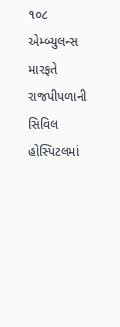૧૦૮ એમ્બ્યુલન્સ મારફતે રાજપીપળાની સિવિલ હોસ્પિટલમાં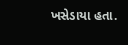ખસેડાયા હતા.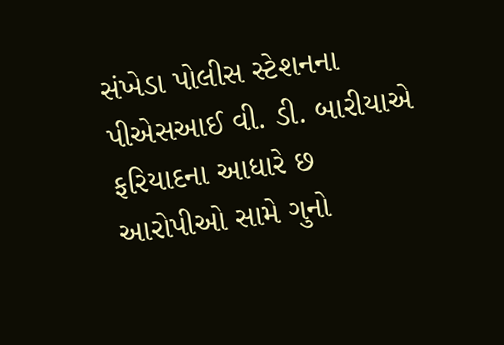સંખેડા પોલીસ સ્ટેશનના પીએસઆઈ વી. ડી. બારીયાએ ફરિયાદના આધારે છ આરોપીઓ સામે ગુનો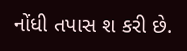નોંધી તપાસ શ કરી છે.